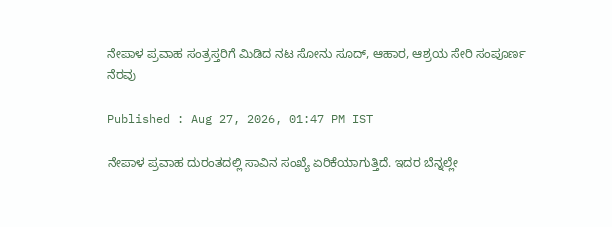ನೇಪಾಳ ಪ್ರವಾಹ ಸಂತ್ರಸ್ತರಿಗೆ ಮಿಡಿದ ನಟ ಸೋನು ಸೂದ್, ಆಹಾರ, ಆಶ್ರಯ ಸೇರಿ ಸಂಪೂರ್ಣ ನೆರವು

Published : Aug 27, 2026, 01:47 PM IST

ನೇಪಾಳ ಪ್ರವಾಹ ದುರಂತದಲ್ಲಿ ಸಾವಿನ ಸಂಖ್ಯೆ ಏರಿಕೆಯಾಗುತ್ತಿದೆ. ಇದರ ಬೆನ್ನಲ್ಲೇ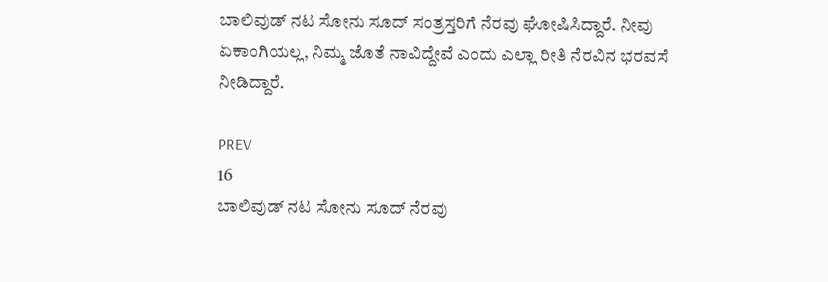ಬಾಲಿವುಡ್ ನಟ ಸೋನು ಸೂದ್ ಸಂತ್ರಸ್ತರಿಗೆ ನೆರವು ಘೋಷಿಸಿದ್ದಾರೆ. ನೀವು ಏಕಾಂಗಿಯಲ್ಲ, ನಿಮ್ಮ ಜೊತೆ ನಾವಿದ್ದೇವೆ ಎಂದು ಎಲ್ಲಾ ರೀತಿ ನೆರವಿನ ಭರವಸೆ ನೀಡಿದ್ದಾರೆ.

PREV
16
ಬಾಲಿವುಡ್ ನಟ ಸೋನು ಸೂದ್ ನೆರವು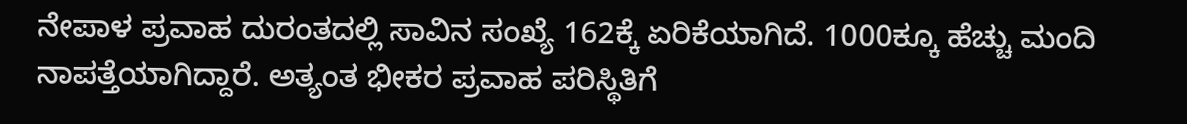ನೇಪಾಳ ಪ್ರವಾಹ ದುರಂತದಲ್ಲಿ ಸಾವಿನ ಸಂಖ್ಯೆ 162ಕ್ಕೆ ಏರಿಕೆಯಾಗಿದೆ. 1000ಕ್ಕೂ ಹೆಚ್ಚು ಮಂದಿ ನಾಪತ್ತೆಯಾಗಿದ್ದಾರೆ. ಅತ್ಯಂತ ಭೀಕರ ಪ್ರವಾಹ ಪರಿಸ್ಥಿತಿಗೆ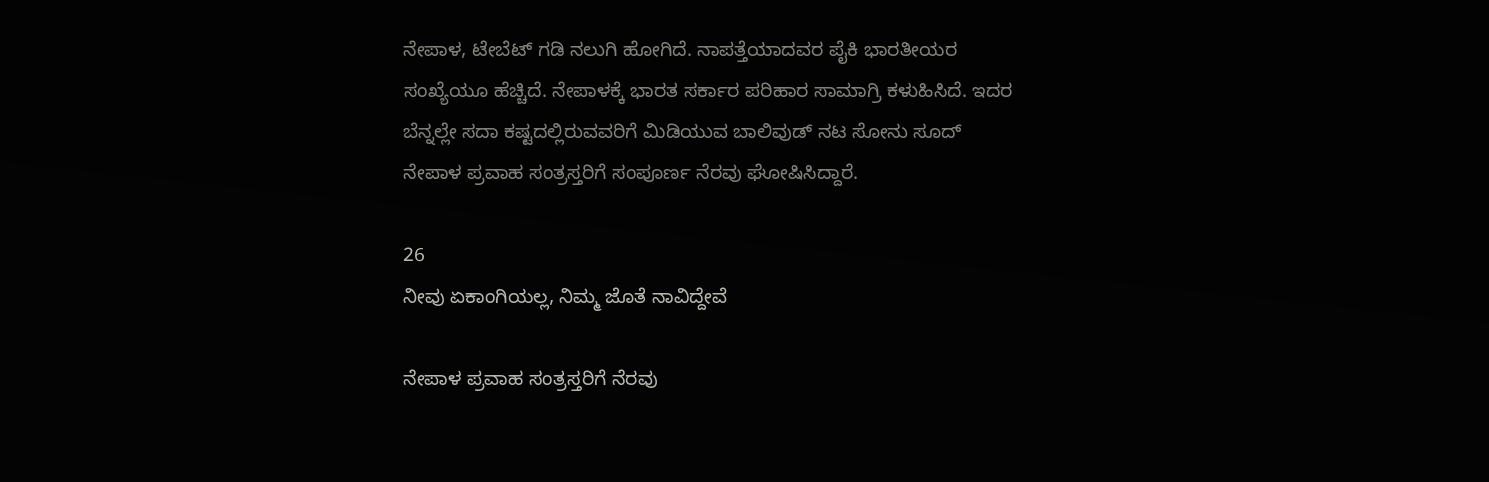ನೇಪಾಳ, ಟೇಬೆಟ್ ಗಡಿ ನಲುಗಿ ಹೋಗಿದೆ. ನಾಪತ್ತೆಯಾದವರ ಪೈಕಿ ಭಾರತೀಯರ ಸಂಖ್ಯೆಯೂ ಹೆಚ್ಚಿದೆ. ನೇಪಾಳಕ್ಕೆ ಭಾರತ ಸರ್ಕಾರ ಪರಿಹಾರ ಸಾಮಾಗ್ರಿ ಕಳುಹಿಸಿದೆ. ಇದರ ಬೆನ್ನಲ್ಲೇ ಸದಾ ಕಷ್ಟದಲ್ಲಿರುವವರಿಗೆ ಮಿಡಿಯುವ ಬಾಲಿವುಡ್ ನಟ ಸೋನು ಸೂದ್ ನೇಪಾಳ ಪ್ರವಾಹ ಸಂತ್ರಸ್ತರಿಗೆ ಸಂಪೂರ್ಣ ನೆರವು ಘೋಷಿಸಿದ್ದಾರೆ.

26
ನೀವು ಏಕಾಂಗಿಯಲ್ಲ, ನಿಮ್ಮ ಜೊತೆ ನಾವಿದ್ದೇವೆ

ನೇಪಾಳ ಪ್ರವಾಹ ಸಂತ್ರಸ್ತರಿಗೆ ನೆರವು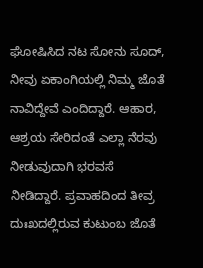ಘೋಷಿಸಿದ ನಟ ಸೋನು ಸೂದ್, ನೀವು ಏಕಾಂಗಿಯಲ್ಲಿ ನಿಮ್ಮ ಜೊತೆ ನಾವಿದ್ದೇವೆ ಎಂದಿದ್ದಾರೆ. ಆಹಾರ, ಆಶ್ರಯ ಸೇರಿದಂತೆ ಎಲ್ಲಾ ನೆರವು ನೀಡುವುದಾಗಿ ಭರವಸೆ ನೀಡಿದ್ದಾರೆ. ಪ್ರವಾಹದಿಂದ ತೀವ್ರ ದುಃಖದಲ್ಲಿರುವ ಕುಟುಂಬ ಜೊತೆ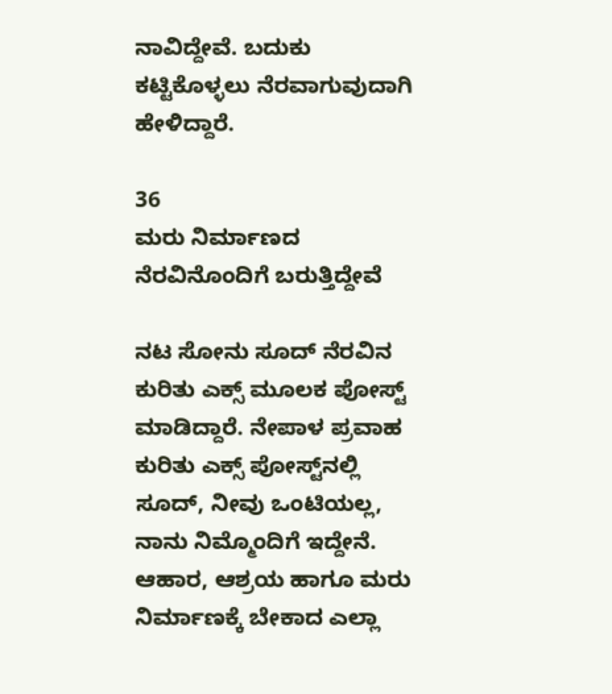ನಾವಿದ್ದೇವೆ. ಬದುಕು ಕಟ್ಟಿಕೊಳ್ಳಲು ನೆರವಾಗುವುದಾಗಿ ಹೇಳಿದ್ದಾರೆ.

36
ಮರು ನಿರ್ಮಾಣದ ನೆರವಿನೊಂದಿಗೆ ಬರುತ್ತಿದ್ದೇವೆ

ನಟ ಸೋನು ಸೂದ್ ನೆರವಿನ ಕುರಿತು ಎಕ್ಸ್ ಮೂಲಕ ಪೋಸ್ಟ್ ಮಾಡಿದ್ದಾರೆ. ನೇಪಾಳ ಪ್ರವಾಹ ಕುರಿತು ಎಕ್ಸ್ ಪೋಸ್ಟ್‌ನಲ್ಲಿ ಸೂದ್, ನೀವು ಒಂಟಿಯಲ್ಲ, ನಾನು ನಿಮ್ಮೊಂದಿಗೆ ಇದ್ದೇನೆ. ಆಹಾರ, ಆಶ್ರಯ ಹಾಗೂ ಮರು ನಿರ್ಮಾಣಕ್ಕೆ ಬೇಕಾದ ಎಲ್ಲಾ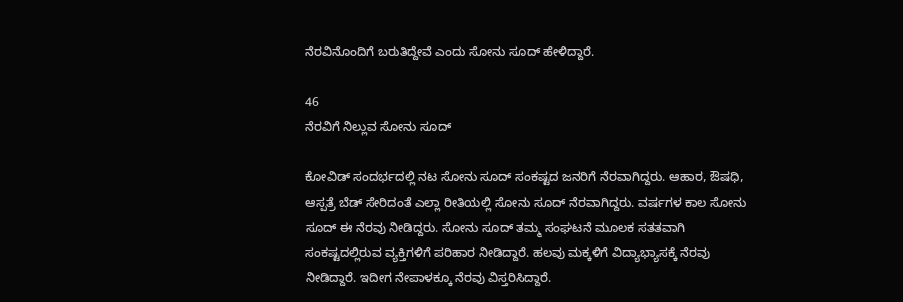ನೆರವಿನೊಂದಿಗೆ ಬರುತಿದ್ದೇವೆ ಎಂದು ಸೋನು ಸೂದ್ ಹೇಳಿದ್ದಾರೆ.

46
ನೆರವಿಗೆ ನಿಲ್ಲುವ ಸೋನು ಸೂದ್

ಕೋವಿಡ್ ಸಂದರ್ಭದಲ್ಲಿ ನಟ ಸೋನು ಸೂದ್ ಸಂಕಷ್ಟದ ಜನರಿಗೆ ನೆರವಾಗಿದ್ದರು. ಆಹಾರ, ಔಷಧಿ, ಆಸ್ಪತ್ರೆ ಬೆಡ್ ಸೇರಿದಂತೆ ಎಲ್ಲಾ ರೀತಿಯಲ್ಲಿ ಸೋನು ಸೂದ್ ನೆರವಾಗಿದ್ದರು. ವರ್ಷಗಳ ಕಾಲ ಸೋನು ಸೂದ್ ಈ ನೆರವು ನೀಡಿದ್ದರು. ಸೋನು ಸೂದ್ ತಮ್ಮ ಸಂಘಟನೆ ಮೂಲಕ ಸತತವಾಗಿ ಸಂಕಷ್ಟದಲ್ಲಿರುವ ವ್ಯಕ್ತಿಗಳಿಗೆ ಪರಿಹಾರ ನೀಡಿದ್ದಾರೆ. ಹಲವು ಮಕ್ಕಳಿಗೆ ವಿದ್ಯಾಭ್ಯಾಸಕ್ಕೆ ನೆರವು ನೀಡಿದ್ದಾರೆ. ಇದೀಗ ನೇಪಾಳಕ್ಕೂ ನೆರವು ವಿಸ್ತರಿಸಿದ್ದಾರೆ.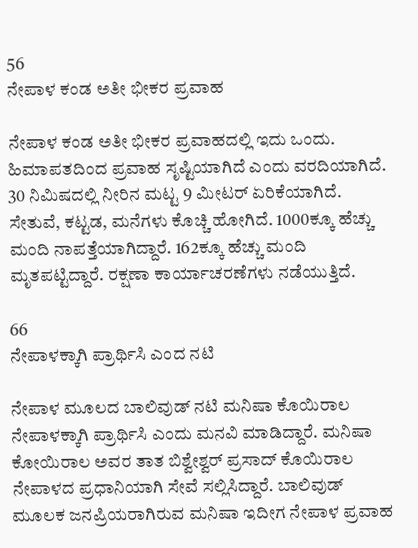56
ನೇಪಾಳ ಕಂಡ ಅತೀ ಭೀಕರ ಪ್ರವಾಹ

ನೇಪಾಳ ಕಂಡ ಅತೀ ಭೀಕರ ಪ್ರವಾಹದಲ್ಲಿ ಇದು ಒಂದು. ಹಿಮಾಪತದಿಂದ ಪ್ರವಾಹ ಸೃಷ್ಟಿಯಾಗಿದೆ ಎಂದು ವರದಿಯಾಗಿದೆ. 30 ನಿಮಿಷದಲ್ಲಿ ನೀರಿನ ಮಟ್ಟ 9 ಮೀಟರ್ ಏರಿಕೆಯಾಗಿದೆ. ಸೇತುವೆ, ಕಟ್ಟಡ, ಮನೆಗಳು ಕೊಚ್ಚಿ ಹೋಗಿದೆ. 1000ಕ್ಕೂ ಹೆಚ್ಚು ಮಂದಿ ನಾಪತ್ತೆಯಾಗಿದ್ದಾರೆ. 162ಕ್ಕೂ ಹೆಚ್ಚು ಮಂದಿ ಮೃತಪಟ್ಟಿದ್ದಾರೆ. ರಕ್ಷಣಾ ಕಾರ್ಯಾಚರಣೆಗಳು ನಡೆಯುತ್ತಿದೆ.

66
ನೇಪಾಳಕ್ಕಾಗಿ ಪ್ರಾರ್ಥಿಸಿ ಎಂದ ನಟಿ

ನೇಪಾಳ ಮೂಲದ ಬಾಲಿವುಡ್ ನಟಿ ಮನಿಷಾ ಕೊಯಿರಾಲ ನೇಪಾಳಕ್ಕಾಗಿ ಪ್ರಾರ್ಥಿಸಿ ಎಂದು ಮನವಿ ಮಾಡಿದ್ದಾರೆ. ಮನಿಷಾ ಕೋಯಿರಾಲ ಅವರ ತಾತ ಬಿಶ್ವೇಶ್ವರ್ ಪ್ರಸಾದ್ ಕೊಯಿರಾಲ ನೇಪಾಳದ ಪ್ರಧಾನಿಯಾಗಿ ಸೇವೆ ಸಲ್ಲಿಸಿದ್ದಾರೆ. ಬಾಲಿವುಡ್ ಮೂಲಕ ಜನಪ್ರಿಯರಾಗಿರುವ ಮನಿಷಾ ಇದೀಗ ನೇಪಾಳ ಪ್ರವಾಹ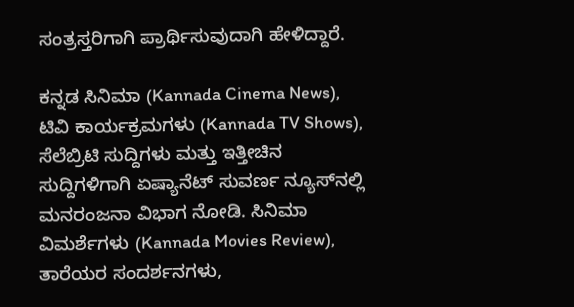ಸಂತ್ರಸ್ತರಿಗಾಗಿ ಪ್ರಾರ್ಥಿಸುವುದಾಗಿ ಹೇಳಿದ್ದಾರೆ.

ಕನ್ನಡ ಸಿನಿಮಾ (Kannada Cinema News), ಟಿವಿ ಕಾರ್ಯಕ್ರಮಗಳು (Kannada TV Shows), ಸೆಲೆಬ್ರಿಟಿ ಸುದ್ದಿಗಳು ಮತ್ತು ಇತ್ತೀಚಿನ ಸುದ್ದಿಗಳಿಗಾಗಿ ಏಷ್ಯಾನೆಟ್ ಸುವರ್ಣ ನ್ಯೂಸ್‌ನಲ್ಲಿ ಮನರಂಜನಾ ವಿಭಾಗ ನೋಡಿ. ಸಿನಿಮಾ ವಿಮರ್ಶೆಗಳು (Kannada Movies Review), ತಾರೆಯರ ಸಂದರ್ಶನಗಳು,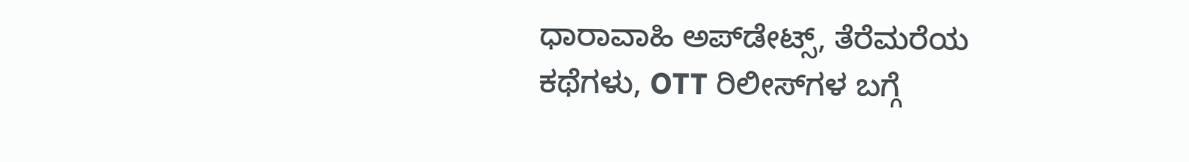ಧಾರಾವಾಹಿ ಅಪ್‌ಡೇಟ್ಸ್‌, ತೆರೆಮರೆಯ ಕಥೆಗಳು, OTT ರಿಲೀಸ್‌ಗಳ ಬಗ್ಗೆ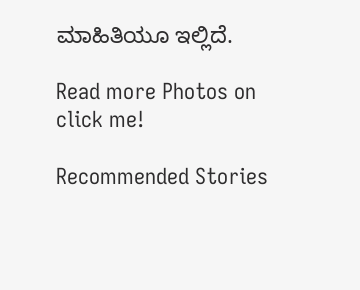ಮಾಹಿತಿಯೂ ಇಲ್ಲಿದೆ.

Read more Photos on
click me!

Recommended Stories